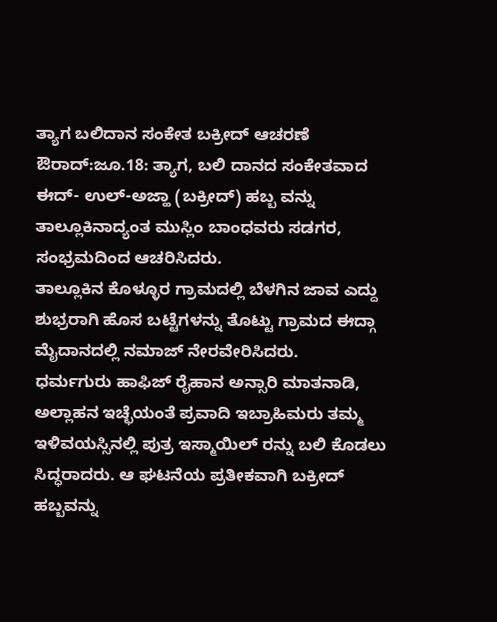ತ್ಯಾಗ ಬಲಿದಾನ ಸಂಕೇತ ಬಕ್ರೀದ್ ಆಚರಣೆ
ಔರಾದ್:ಜೂ.18: ತ್ಯಾಗ, ಬಲಿ ದಾನದ ಸಂಕೇತವಾದ ಈದ್- ಉಲ್-ಅಜ್ಹಾ (ಬಕ್ರೀದ್) ಹಬ್ಬ ವನ್ನು ತಾಲ್ಲೂಕಿನಾದ್ಯಂತ ಮುಸ್ಲಿಂ ಬಾಂಧವರು ಸಡಗರ, ಸಂಭ್ರಮದಿಂದ ಆಚರಿಸಿದರು.
ತಾಲ್ಲೂಕಿನ ಕೊಳ್ಳೂರ ಗ್ರಾಮದಲ್ಲಿ ಬೆಳಗಿನ ಜಾವ ಎದ್ದು ಶುಭ್ರರಾಗಿ ಹೊಸ ಬಟ್ಟೆಗಳನ್ನು ತೊಟ್ಟು ಗ್ರಾಮದ ಈದ್ಗಾ ಮೈದಾನದಲ್ಲಿ ನಮಾಜ್ ನೇರವೇರಿಸಿದರು.
ಧರ್ಮಗುರು ಹಾಫಿಜ್ ರೈಹಾನ ಅನ್ಸಾರಿ ಮಾತನಾಡಿ, ಅಲ್ಲಾಹನ ಇಚ್ಛೆಯಂತೆ ಪ್ರವಾದಿ ಇಬ್ರಾಹಿಮರು ತಮ್ಮ ಇಳಿವಯಸ್ಸಿನಲ್ಲಿ ಪುತ್ರ ಇಸ್ಮಾಯಿಲ್ ರನ್ನು ಬಲಿ ಕೊಡಲು ಸಿದ್ಧರಾದರು. ಆ ಘಟನೆಯ ಪ್ರತೀಕವಾಗಿ ಬಕ್ರೀದ್ ಹಬ್ಬವನ್ನು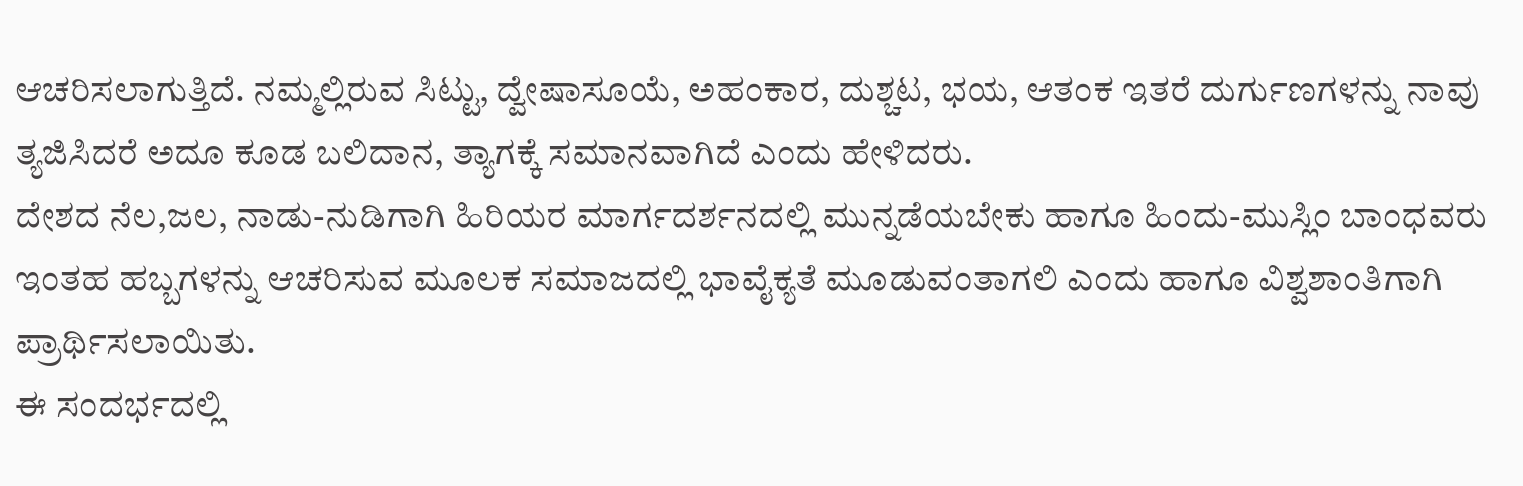ಆಚರಿಸಲಾಗುತ್ತಿದೆ. ನಮ್ಮಲ್ಲಿರುವ ಸಿಟ್ಟು, ದ್ವೇಷಾಸೂಯೆ, ಅಹಂಕಾರ, ದುಶ್ಚಟ, ಭಯ, ಆತಂಕ ಇತರೆ ದುರ್ಗುಣಗಳನ್ನು ನಾವು ತ್ಯಜಿಸಿದರೆ ಅದೂ ಕೂಡ ಬಲಿದಾನ, ತ್ಯಾಗಕ್ಕೆ ಸಮಾನವಾಗಿದೆ ಎಂದು ಹೇಳಿದರು.
ದೇಶದ ನೆಲ,ಜಲ, ನಾಡು-ನುಡಿಗಾಗಿ ಹಿರಿಯರ ಮಾರ್ಗದರ್ಶನದಲ್ಲಿ ಮುನ್ನಡೆಯಬೇಕು ಹಾಗೂ ಹಿಂದು-ಮುಸ್ಲಿಂ ಬಾಂಧವರು ಇಂತಹ ಹಬ್ಬಗಳನ್ನು ಆಚರಿಸುವ ಮೂಲಕ ಸಮಾಜದಲ್ಲಿ ಭಾವೈಕ್ಯತೆ ಮೂಡುವಂತಾಗಲಿ ಎಂದು ಹಾಗೂ ವಿಶ್ವಶಾಂತಿಗಾಗಿ ಪ್ರಾರ್ಥಿಸಲಾಯಿತು.
ಈ ಸಂದರ್ಭದಲ್ಲಿ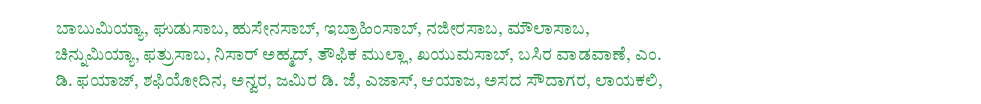ಬಾಬುಮಿಯ್ಯಾ, ಘುಡುಸಾಬ, ಹುಸೇನಸಾಬ್, ಇಬ್ರಾಹಿಂಸಾಬ್, ನಜೀರಸಾಬ, ಮೌಲಾಸಾಬ, ಚಿನ್ನುಮಿಯ್ಯಾ, ಫತ್ರುಸಾಬ, ನಿಸಾರ್ ಅಹ್ಮದ್, ತೌಫಿಕ ಮುಲ್ಲಾ, ಖಯುಮಸಾಬ್, ಬಸಿರ ವಾಡವಾಣೆ, ಎಂ. ಡಿ. ಫಯಾಜ್, ಶಫಿಯೋದಿನ, ಅನ್ವರ, ಜಮಿರ ಡಿ. ಜೆ, ಎಜಾಸ್, ಆಯಾಜ, ಅಸದ ಸೌದಾಗರ, ಲಾಯಕಲಿ,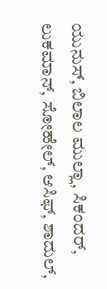ಯುನುಸ್, ಬಿಲಾಲ ಮುಲ್ಲಾ, ಸಿಕಂದರ್, ಲುಕಮಾನ್, ಸೋಹೇಲ್, ಆಸಿಫ್, ಶಾದುಲ್,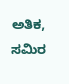ಅತಿಕ, ಸಮಿರ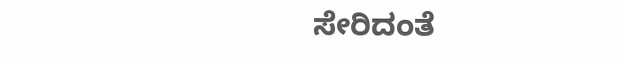ಸೇರಿದಂತೆ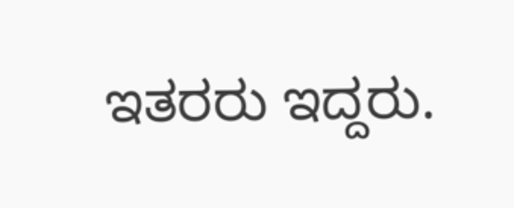ಇತರರು ಇದ್ದರು.